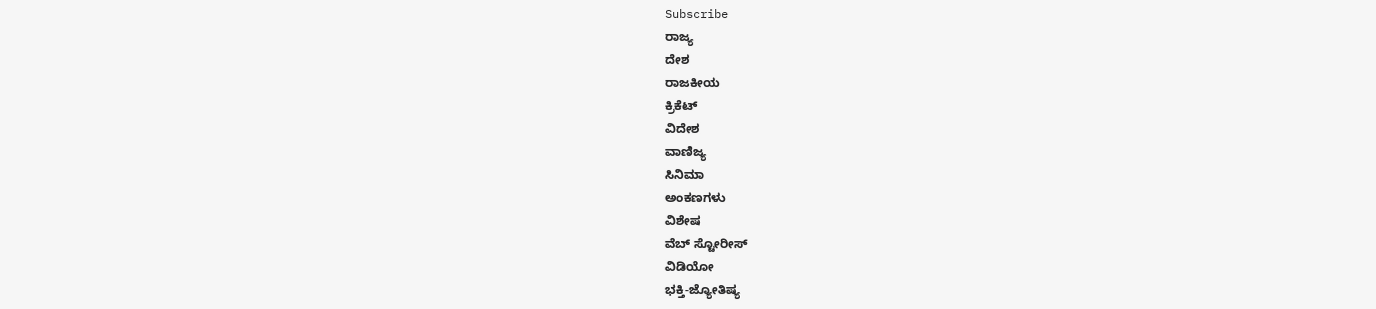Subscribe
ರಾಜ್ಯ
ದೇಶ
ರಾಜಕೀಯ
ಕ್ರಿಕೆಟ್
ವಿದೇಶ
ವಾಣಿಜ್ಯ
ಸಿನಿಮಾ
ಅಂಕಣಗಳು
ವಿಶೇಷ
ವೆಬ್ ಸ್ಟೋರೀಸ್
ವಿಡಿಯೋ
ಭಕ್ತಿ-ಜ್ಯೋತಿಷ್ಯ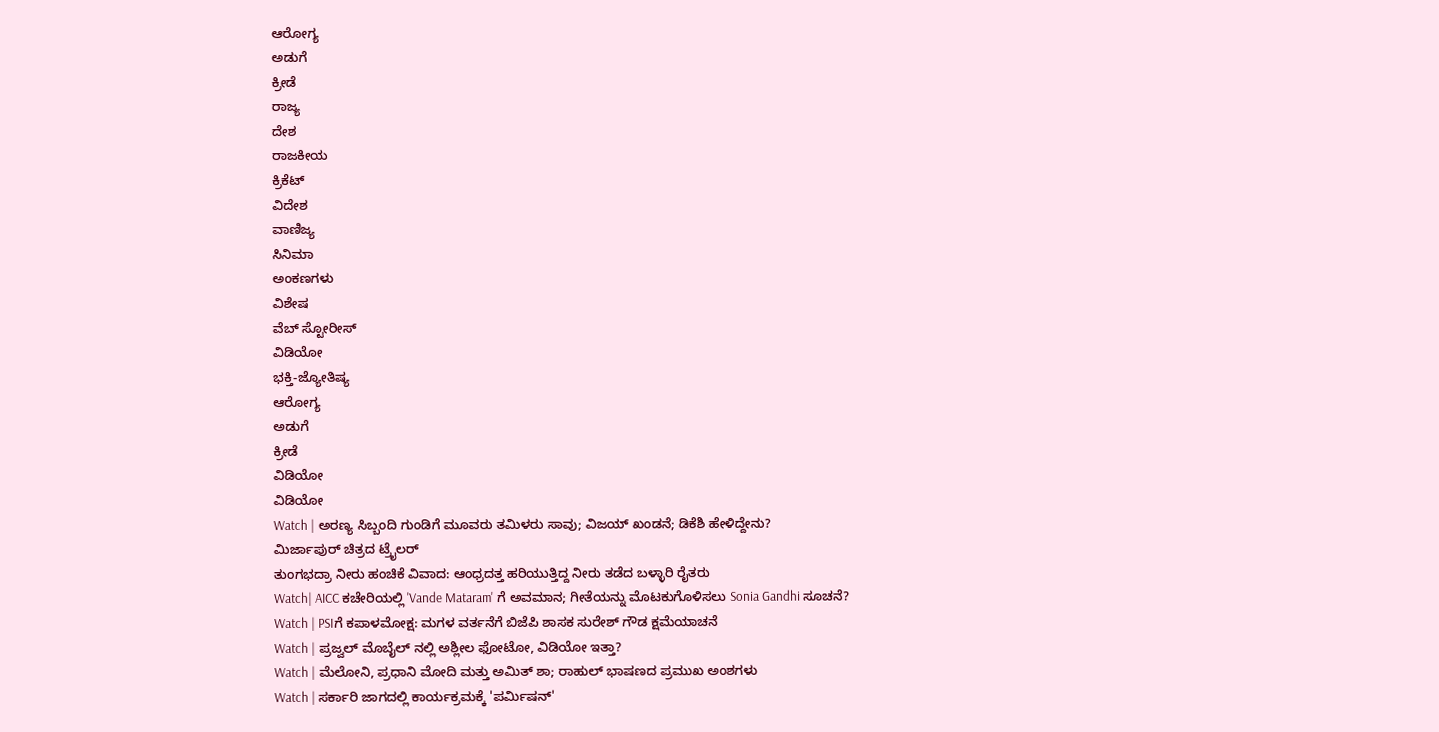ಆರೋಗ್ಯ
ಅಡುಗೆ
ಕ್ರೀಡೆ
ರಾಜ್ಯ
ದೇಶ
ರಾಜಕೀಯ
ಕ್ರಿಕೆಟ್
ವಿದೇಶ
ವಾಣಿಜ್ಯ
ಸಿನಿಮಾ
ಅಂಕಣಗಳು
ವಿಶೇಷ
ವೆಬ್ ಸ್ಟೋರೀಸ್
ವಿಡಿಯೋ
ಭಕ್ತಿ-ಜ್ಯೋತಿಷ್ಯ
ಆರೋಗ್ಯ
ಅಡುಗೆ
ಕ್ರೀಡೆ
ವಿಡಿಯೋ
ವಿಡಿಯೋ
Watch | ಅರಣ್ಯ ಸಿಬ್ಬಂದಿ ಗುಂಡಿಗೆ ಮೂವರು ತಮಿಳರು ಸಾವು; ವಿಜಯ್ ಖಂಡನೆ; ಡಿಕೆಶಿ ಹೇಳಿದ್ದೇನು?
ಮಿರ್ಜಾಪುರ್ ಚಿತ್ರದ ಟ್ರೈಲರ್
ತುಂಗಭದ್ರಾ ನೀರು ಹಂಚಿಕೆ ವಿವಾದ: ಆಂಧ್ರದತ್ತ ಹರಿಯುತ್ತಿದ್ದ ನೀರು ತಡೆದ ಬಳ್ಳಾರಿ ರೈತರು
Watch| AICC ಕಚೇರಿಯಲ್ಲಿ 'Vande Mataram' ಗೆ ಅವಮಾನ; ಗೀತೆಯನ್ನು ಮೊಟಕುಗೊಳಿಸಲು Sonia Gandhi ಸೂಚನೆ?
Watch | PSIಗೆ ಕಪಾಳಮೋಕ್ಷ: ಮಗಳ ವರ್ತನೆಗೆ ಬಿಜೆಪಿ ಶಾಸಕ ಸುರೇಶ್ ಗೌಡ ಕ್ಷಮೆಯಾಚನೆ
Watch | ಪ್ರಜ್ವಲ್ ಮೊಬೈಲ್ ನಲ್ಲಿ ಅಶ್ಲೀಲ ಫೋಟೋ, ವಿಡಿಯೋ ಇತ್ತಾ?
Watch | ಮೆಲೋನಿ, ಪ್ರಧಾನಿ ಮೋದಿ ಮತ್ತು ಅಮಿತ್ ಶಾ; ರಾಹುಲ್ ಭಾಷಣದ ಪ್ರಮುಖ ಅಂಶಗಳು
Watch | ಸರ್ಕಾರಿ ಜಾಗದಲ್ಲಿ ಕಾರ್ಯಕ್ರಮಕ್ಕೆ 'ಪರ್ಮಿಷನ್'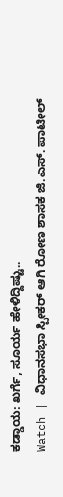ಕಡ್ಡಾಯ: ಖರ್ಗೆ, ಸೂರ್ಯ ಹೇಳಿದ್ದಿಷ್ಟು..
Watch | ವಿಧಾನಸಭಾ ಸ್ಪೀಕರ್ ಆಗಿ ರೋಣ ಶಾಸಕ ಜಿ.ಎಸ್. ಪಾಟೀಲ್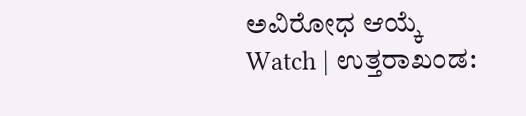ಅವಿರೋಧ ಆಯ್ಕೆ
Watch | ಉತ್ತರಾಖಂಡ: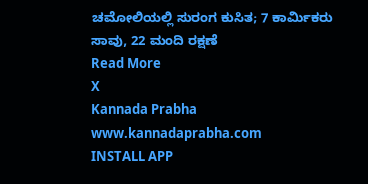ಚಮೋಲಿಯಲ್ಲಿ ಸುರಂಗ ಕುಸಿತ; 7 ಕಾರ್ಮಿಕರು ಸಾವು, 22 ಮಂದಿ ರಕ್ಷಣೆ
Read More
X
Kannada Prabha
www.kannadaprabha.com
INSTALL APP